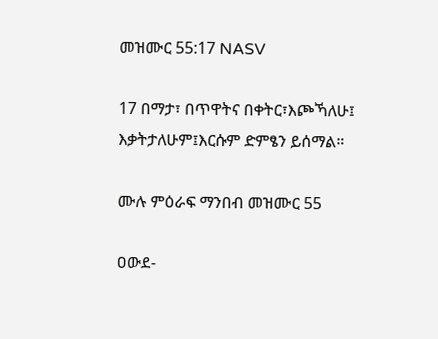መዝሙር 55:17 NASV

17 በማታ፣ በጥዋትና በቀትር፣እጮኻለሁ፤ እቃትታለሁም፤እርሱም ድምፄን ይሰማል።

ሙሉ ምዕራፍ ማንበብ መዝሙር 55

ዐውደ-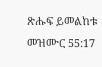ጽሑፍ ይመልከቱ መዝሙር 55:17